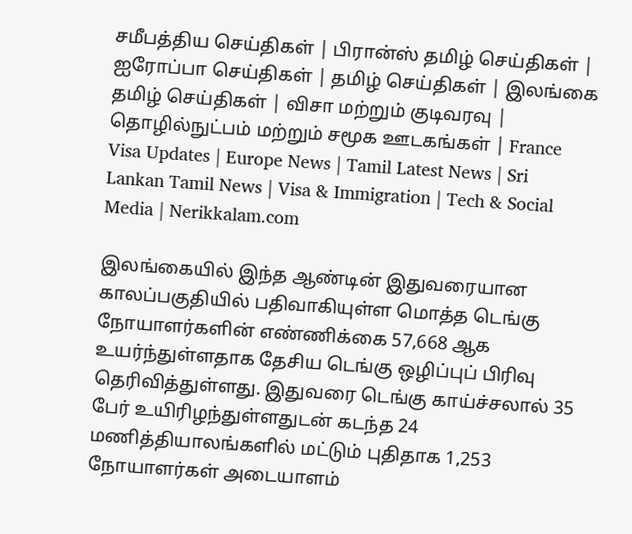சமீபத்திய செய்திகள் | பிரான்ஸ் தமிழ் செய்திகள் | ஐரோப்பா செய்திகள் | தமிழ் செய்திகள் | இலங்கை தமிழ் செய்திகள் | விசா மற்றும் குடிவரவு | தொழில்நுட்பம் மற்றும் சமூக ஊடகங்கள் | France Visa Updates | Europe News | Tamil Latest News | Sri Lankan Tamil News | Visa & Immigration | Tech & Social Media | Nerikkalam.com

இலங்கையில் இந்த ஆண்டின் இதுவரையான காலப்பகுதியில் பதிவாகியுள்ள மொத்த டெங்கு நோயாளர்களின் எண்ணிக்கை 57,668 ஆக உயர்ந்துள்ளதாக தேசிய டெங்கு ஒழிப்புப் பிரிவு தெரிவித்துள்ளது. இதுவரை டெங்கு காய்ச்சலால் 35 பேர் உயிரிழந்துள்ளதுடன் கடந்த 24 மணித்தியாலங்களில் மட்டும் புதிதாக 1,253 நோயாளர்கள் அடையாளம்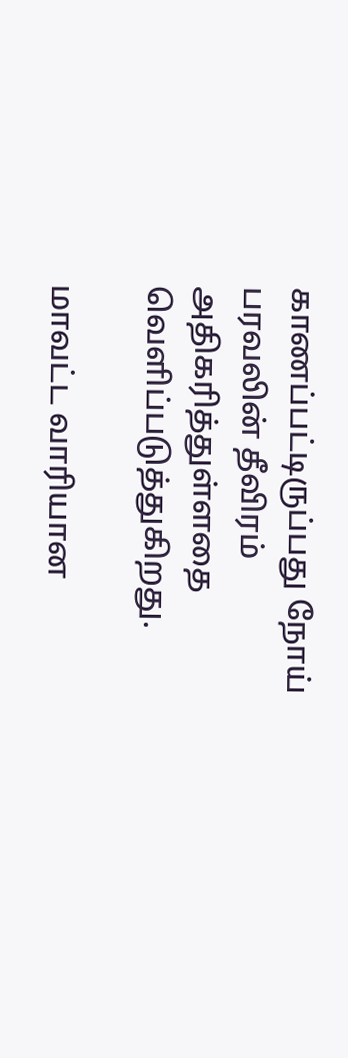காணப்பட்டிருப்பது நோய் பரவலின் தீவிரம் அதிகரித்துள்ளதை வெளிப்படுத்துகிறது.

மாவட்ட வாரியான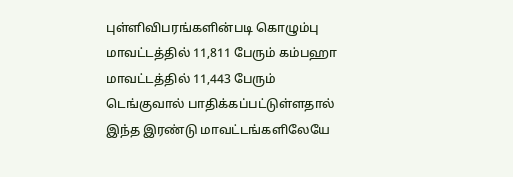புள்ளிவிபரங்களின்படி கொழும்பு மாவட்டத்தில் 11,811 பேரும் கம்பஹா மாவட்டத்தில் 11,443 பேரும் டெங்குவால் பாதிக்கப்பட்டுள்ளதால் இந்த இரண்டு மாவட்டங்களிலேயே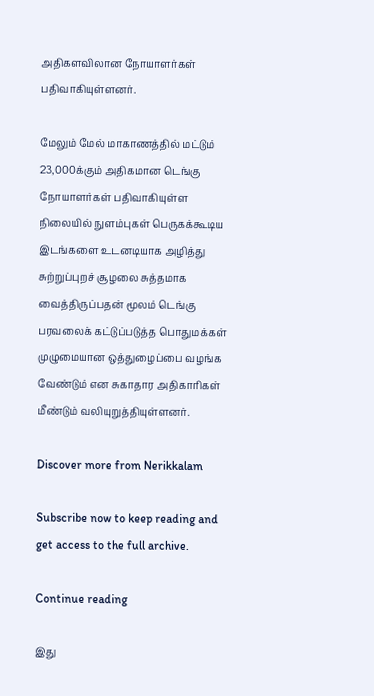அதிகளவிலான நோயாளர்கள் பதிவாகியுள்ளனர்.

மேலும் மேல் மாகாணத்தில் மட்டும் 23,000க்கும் அதிகமான டெங்கு நோயாளர்கள் பதிவாகியுள்ள நிலையில் நுளம்புகள் பெருகக்கூடிய இடங்களை உடனடியாக அழித்து சுற்றுப்புறச் சூழலை சுத்தமாக வைத்திருப்பதன் மூலம் டெங்கு பரவலைக் கட்டுப்படுத்த பொதுமக்கள் முழுமையான ஒத்துழைப்பை வழங்க வேண்டும் என சுகாதார அதிகாரிகள் மீண்டும் வலியுறுத்தியுள்ளனர்.

Discover more from Nerikkalam

Subscribe now to keep reading and get access to the full archive.

Continue reading

இது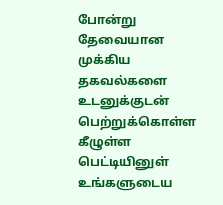போன்று தேவையான முக்கிய தகவல்களை உடனுக்குடன் பெற்றுக்கொள்ள கீழுள்ள பெட்டியினுள் உங்களுடைய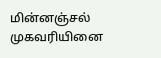மின்னஞ்சல் முகவரியினை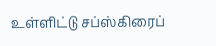உள்ளிட்டு சப்ஸ்கிரைப்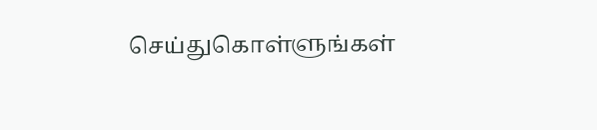செய்துகொள்ளுங்கள்